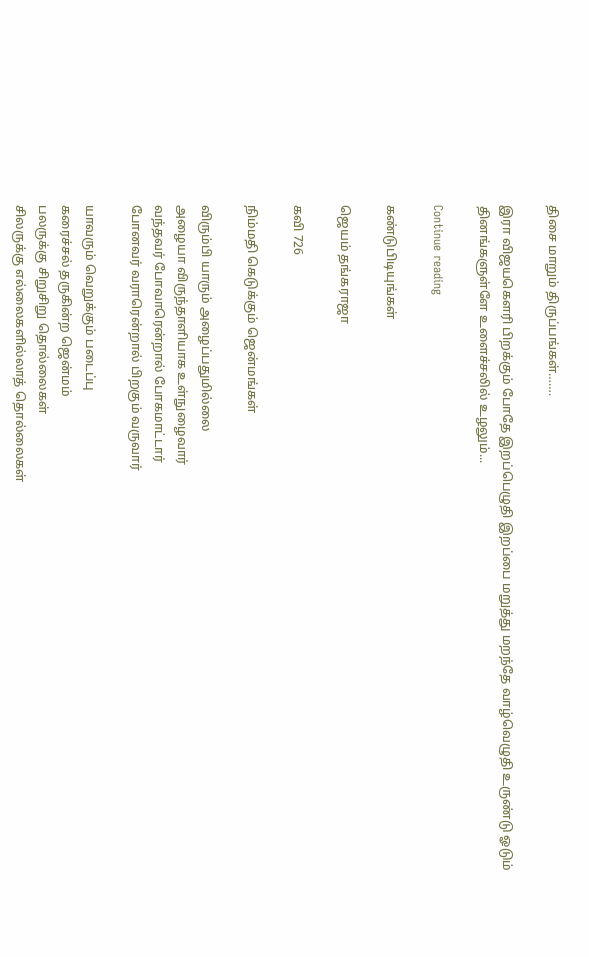திசை மாறும் திருப்பங்கள்…….

இரா விஜயகௌரி பிறக்கும் போதே இறப்பெழுதி இறப்பை மறுத்து மறந்தே வாழ்வெழுதி உருண்டு ஓடும் தினங்களுள்ளே உளைச்சலில் உழலும்...

Continue reading

கண்டுபிடியுங்கள்

ஜெயம் தங்கராஜா

கவி 726

நிம்மதி கெடுக்கும் ஜென்மங்கள்

விரும்பி யாரும் அழைப்பதுமில்லை
அழையா விருந்தாளியாக உள்நுழைவார்
வந்தவர் போவாரென்றால் போகமாட்டார்
போனவர் வராரென்றால் பிறகும் வருவார்

யாவரும் வெறுக்கும் படைப்பு
கரைச்சல் தருகின்ற ஜென்மம்
பலருக்கு சிறுசிறு தொல்லைகள்
சிலருக்கு எல்லைகளில்லாத் தொல்லைகள்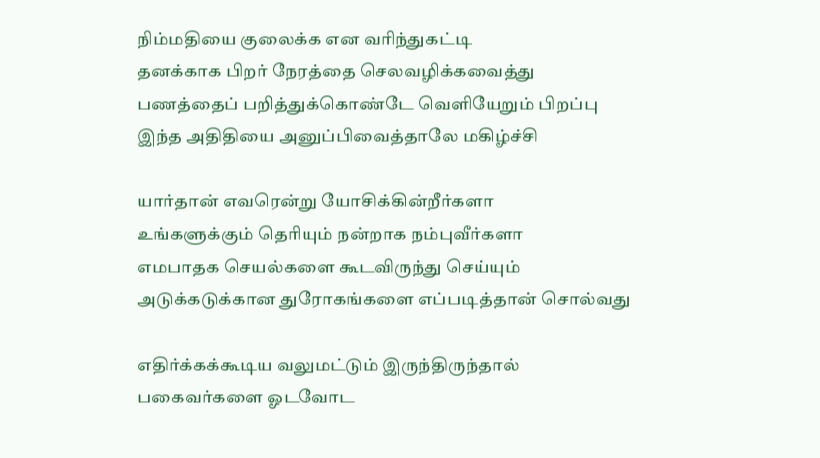நிம்மதியை குலைக்க என வரிந்துகட்டி
தனக்காக பிறர் நேரத்தை செலவழிக்கவைத்து
பணத்தைப் பறித்துக்கொண்டே வெளியேறும் பிறப்பு
இந்த அதிதியை அனுப்பிவைத்தாலே மகிழ்ச்சி

யார்தான் எவரென்று யோசிக்கின்றீர்களா
உங்களுக்கும் தெரியும் நன்றாக நம்புவீர்களா
எமபாதக செயல்களை கூடவிருந்து செய்யும்
அடுக்கடுக்கான துரோகங்களை எப்படித்தான் சொல்வது

எதிர்க்கக்கூடிய வலுமட்டும் இருந்திருந்தால்
பகைவர்களை ஓடவோட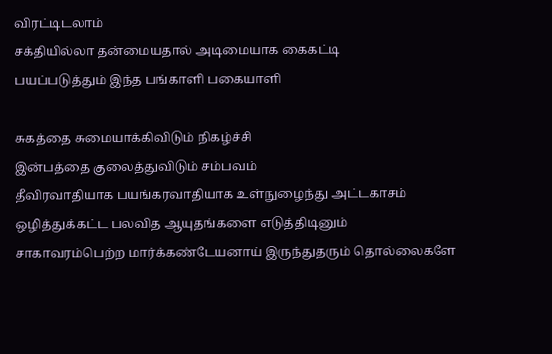விரட்டிடலாம்
சக்தியில்லா தன்மையதால் அடிமையாக கைகட்டி
பயப்படுத்தும் இந்த பங்காளி பகையாளி

சுகத்தை சுமையாக்கிவிடும் நிகழ்ச்சி
இன்பத்தை குலைத்துவிடும் சம்பவம்
தீவிரவாதியாக பயங்கரவாதியாக உள்நுழைந்து அட்டகாசம்
ஒழித்துக்கட்ட பலவித ஆயுதங்களை எடுத்திடினும்
சாகாவரம்பெற்ற மார்க்கண்டேயனாய் இருந்துதரும் தொல்லைகளே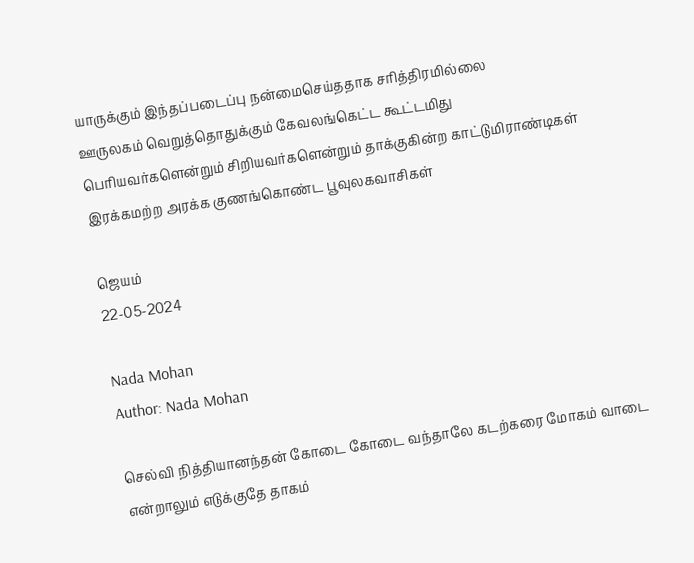யாருக்கும் இந்தப்படைப்பு நன்மைசெய்ததாக சரித்திரமில்லை
ஊருலகம் வெறுத்தொதுக்கும் கேவலங்கெட்ட கூட்டமிது
பெரியவர்களென்றும் சிறியவர்களென்றும் தாக்குகின்ற காட்டுமிராண்டிகள்
இரக்கமற்ற அரக்க குணங்கொண்ட பூவுலகவாசிகள்

ஜெயம்
22-05-2024

Nada Mohan
Author: Nada Mohan

செல்வி நித்தியானந்தன் கோடை கோடை வந்தாலே கடற்கரை மோகம் வாடை என்றாலும் எடுக்குதே தாகம்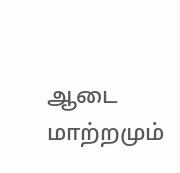ஆடை மாற்றமும்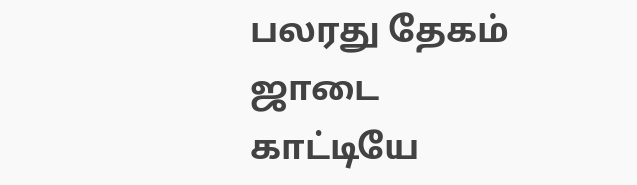பலரது தேகம் ஜாடை காட்டியே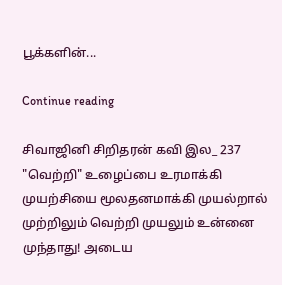பூக்களின்...

Continue reading

சிவாஜினி சிறிதரன் கவி இல_ 237 "வெற்றி" உழைப்பை உரமாக்கி முயற்சியை மூலதனமாக்கி முயல்றால் முற்றிலும் வெற்றி முயலும் உன்னை முந்தாது! அடைய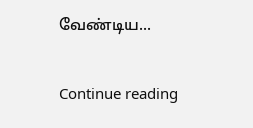வேண்டிய...

Continue reading